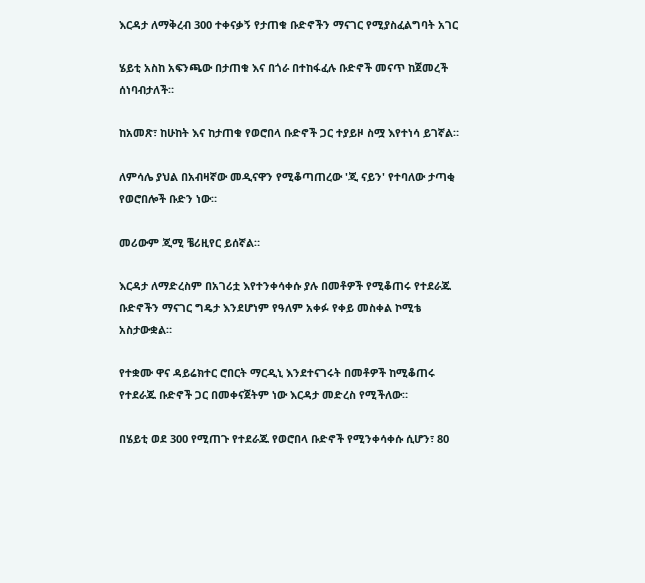እርዳታ ለማቅረብ 300 ተቀናቃኝ የታጠቁ ቡድኖችን ማናገር የሚያስፈልግባት አገር

ሄይቲ አስከ አፍንጫው በታጠቁ እና በጎራ በተከፋፈሉ ቡድኖች መናጥ ከጀመረች ሰነባብታለች።

ከአመጽ፣ ከሁከት እና ከታጠቁ የወሮበላ ቡድኖች ጋር ተያይዞ ስሟ እየተነሳ ይገኛል።

ለምሳሌ ያህል በአብዛኛው መዲናዋን የሚቆጣጠረው 'ጂ ናይን' የተባለው ታጣቂ የወሮበሎች ቡድን ነው።

መሪውም ጂሚ ቼሪዚየር ይሰኛል።

እርዳታ ለማድረስም በአገሪቷ እየተንቀሳቀሱ ያሉ በመቶዎች የሚቆጠሩ የተደራጁ ቡድኖችን ማናገር ግዴታ እንደሆነም የዓለም አቀፉ የቀይ መስቀል ኮሚቴ አስታውቋል።

የተቋሙ ዋና ዳይሬክተር ሮበርት ማርዲኒ እንደተናገሩት በመቶዎች ከሚቆጠሩ የተደራጁ ቡድኖች ጋር በመቀናጀትም ነው እርዳታ መድረስ የሚችለው።

በሄይቲ ወደ 300 የሚጠጉ የተደራጁ የወሮበላ ቡድኖች የሚንቀሳቀሱ ሲሆን፣ 80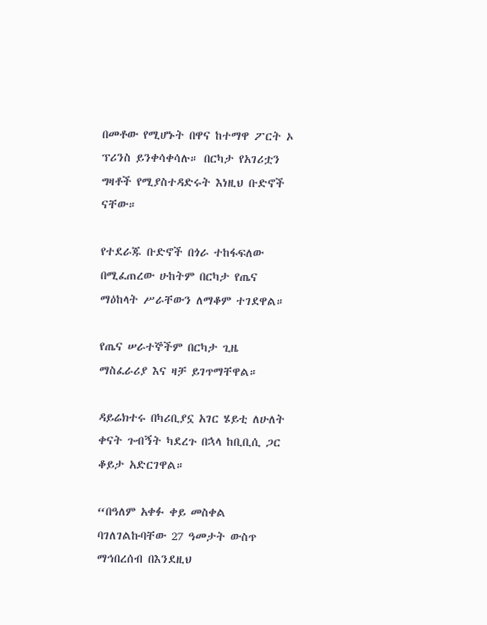በመቶው የሚሆኑት በዋና ከተማዋ ፖርት ኦ ፕሪንስ ይንቀሳቀሳሉ። በርካታ የአገሪቷን ግዛቶች የሚያስተዳድሩት እነዚህ ቡድኖች ናቸው።

የተደራጁ ቡድኖች በጎራ ተከፋፍለው በሚፈጠረው ሁከትም በርካታ የጤና ማዕከላት ሥራቸውን ለማቆም ተገደዋል።

የጤና ሠራተኞችም በርካታ ጊዜ ማስፈራሪያ እና ዛቻ ይገጥማቸዋል።

ዳይሬክተሩ በካሪቢያኗ አገር ሄይቲ ለሁለት ቀናት ጉብኝት ካደረጉ በኋላ ከቢቢሲ ጋር ቆይታ አድርገዋል።

“በዓለም አቀፉ ቀይ መስቀል ባገለገልኩባቸው 27 ዓመታት ውስጥ ማኅበረሰብ በእንደዚህ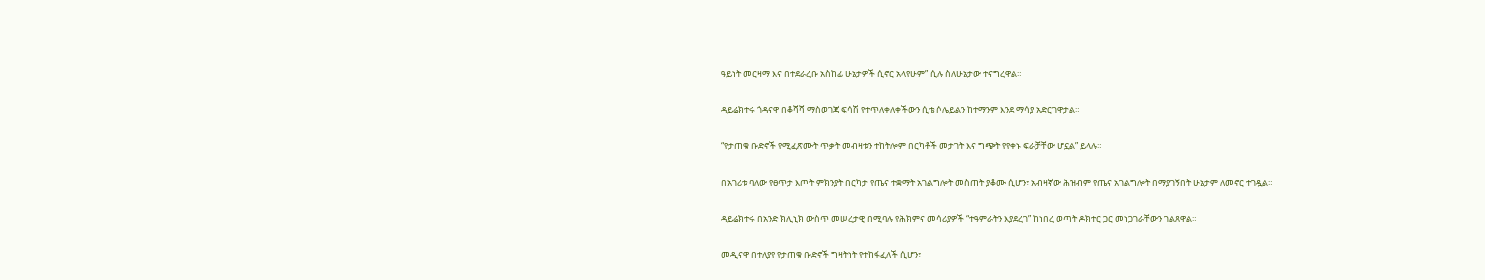ዓይነት መርዛማ እና በተደራረቡ አስከፊ ሁኔታዎች ሲኖር አላየሁም” ሲሉ ስለሁኔታው ተናግረዋል።

ዳይሬክተሩ ጎዳናዋ በቆሻሻ ማስወገጃ ፍሳሽ የተጥለቀለቀችውን ሲቴ ሶሌይልን ከተማንም እንደ ማሳያ አድርገዋታል።

“የታጠቁ ቡድኖች የሚፈጽሙት ጥቃት መብዛቱን ተከትሎም በርካቶች መታገት እና ግጭት የየቀኑ ፍራቻቸው ሆኗል” ይላሉ።

በአገሪቱ ባለው የፀጥታ እጦት ምክንያት በርካታ የጤና ተቋማት አገልግሎት መስጠት ያቆሙ ሲሆን፣ አብዛኛው ሕዝብም የጤና አገልግሎት በማያገኝበት ሁኔታም ለመኖር ተገዷል።

ዳይሬክተሩ በአንድ ክሊኒክ ውስጥ መሠረታዊ በሚባሉ የሕክምና መሳሪያዎች “ተዓምራትን እያደረገ” ከነበረ ወጣት ዶክተር ጋር መነጋገራቸውን ገልጸዋል።

መዲናዋ በተለያየ የታጠቁ ቡድኖች ግዛትነት የተከፋፈለች ሲሆን፣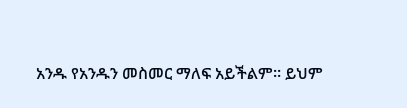አንዱ የአንዱን መስመር ማለፍ አይችልም። ይህም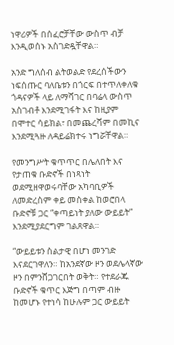ነዋሪዎች በሰፈሮቻቸው ውስጥ ብቻ እንዲወሰኑ አስገድዷቸዋል።

አንድ ግለሰብ ልትወልድ የደረሰችውን ነፍሰጡር ባለቤቱን በጎርፍ በተጥለቀለቁ ጎዳናዎች ላይ ለማሻገር በባሬላ ውስጥ አስገብቶ እንደሚገፋት እና ከዚያም በሞተር ሳይክል፣ በመጨረሻም በመኪና እንደሚጓዙ ለዳይሬክተሩ ነግሯቸዋል።

የመንግሥት ቁጥጥር በሌለበት እና የታጠቁ ቡድኖች በነጻነት ወደሚዘዋወሩባቸው አካባቢዎች ለመድረስም ቀይ መስቀል ከወሮበላ ቡድኖቹ ጋር “ቀጣይነት ያለው ውይይት” እንደሚያደርግም ገልጸዋል።

“ውይይቱን ስልታዊ በሆነ መንገድ እናደርገዋለን። ከአንደኛው ዞን ወደሌላኛው ዞን በምንሸጋገርበት ወቅት። የተደራጁ ቡድኖች ቁጥር እጅግ በጣም ብዙ ከመሆኑ የተነሳ ከሁሉም ጋር ውይይት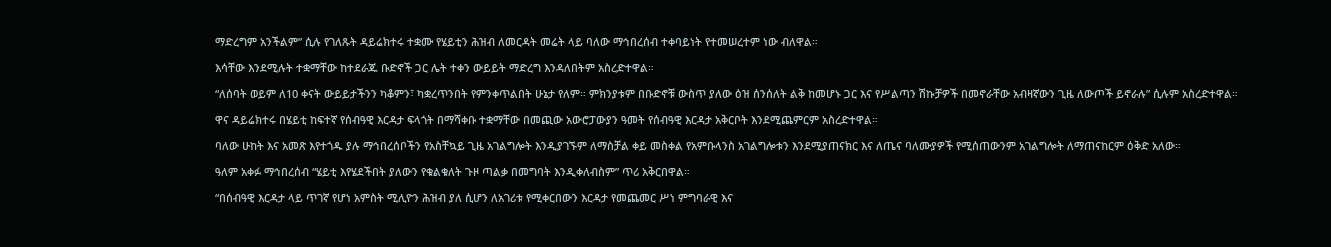ማድረግም አንችልም” ሲሉ የገለጹት ዳይሬክተሩ ተቋሙ የሄይቲን ሕዝብ ለመርዳት መሬት ላይ ባለው ማኅበረሰብ ተቀባይነት የተመሠረተም ነው ብለዋል።

እሳቸው እንደሚሉት ተቋማቸው ከተደራጁ ቡድኖች ጋር ሌት ተቀን ውይይት ማድረግ እንዳለበትም አስረድተዋል።

“ለሰባት ወይም ለ10 ቀናት ውይይታችንን ካቆምን፣ ካቋረጥንበት የምንቀጥልበት ሁኔታ የለም። ምክንያቱም በቡድኖቹ ውስጥ ያለው ዕዝ ሰንሰለት ልቅ ከመሆኑ ጋር እና የሥልጣን ሽኩቻዎች በመኖራቸው አብዛኛውን ጊዜ ለውጦች ይኖራሉ” ሲሉም አስረድተዋል።

ዋና ዳይሬክተሩ በሄይቲ ከፍተኛ የሰብዓዊ እርዳታ ፍላጎት በማሻቀቡ ተቋማቸው በመጪው አውሮፓውያን ዓመት የሰብዓዊ እርዳታ አቅርቦት እንደሚጨምርም አስረድተዋል።

ባለው ሁከት እና አመጽ እየተጎዱ ያሉ ማኅበረሰቦችን የአስቸኳይ ጊዜ አገልግሎት እንዲያገኙም ለማስቻል ቀይ መስቀል የአምቡላንስ አገልግሎቱን እንደሚያጠናክር እና ለጤና ባለሙያዎች የሚሰጠውንም አገልግሎት ለማጠናከርም ዕቅድ አለው።

ዓለም አቀፉ ማኅበረሰብ “ሄይቲ እየሄደችበት ያለውን የቁልቁለት ጉዞ ጣልቃ በመግባት እንዲቀለብስም” ጥሪ አቅርበዋል።

“በሰብዓዊ እርዳታ ላይ ጥገኛ የሆነ አምስት ሚሊዮን ሕዝብ ያለ ሲሆን ለአገሪቱ የሚቀርበውን እርዳታ የመጨመር ሥነ ምግባራዊ እና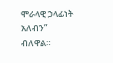ሞራላዊ ኃላፊነት አለብን” ብለዋል።